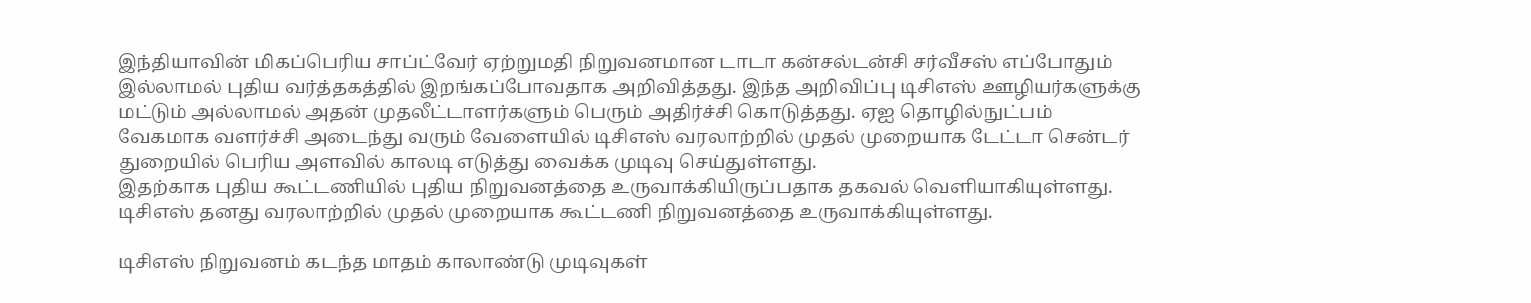இந்தியாவின் மிகப்பெரிய சாப்ட்வேர் ஏற்றுமதி நிறுவனமான டாடா கன்சல்டன்சி சர்வீசஸ் எப்போதும் இல்லாமல் புதிய வர்த்தகத்தில் இறங்கப்போவதாக அறிவித்தது. இந்த அறிவிப்பு டிசிஎஸ் ஊழியர்களுக்கு மட்டும் அல்லாமல் அதன் முதலீட்டாளர்களும் பெரும் அதிர்ச்சி கொடுத்தது. ஏஐ தொழில்நுட்பம் வேகமாக வளர்ச்சி அடைந்து வரும் வேளையில் டிசிஎஸ் வரலாற்றில் முதல் முறையாக டேட்டா சென்டர் துறையில் பெரிய அளவில் காலடி எடுத்து வைக்க முடிவு செய்துள்ளது.
இதற்காக புதிய கூட்டணியில் புதிய நிறுவனத்தை உருவாக்கியிருப்பதாக தகவல் வெளியாகியுள்ளது. டிசிஎஸ் தனது வரலாற்றில் முதல் முறையாக கூட்டணி நிறுவனத்தை உருவாக்கியுள்ளது.

டிசிஎஸ் நிறுவனம் கடந்த மாதம் காலாண்டு முடிவுகள்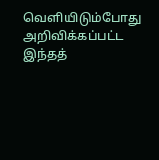வெளியிடும்போது அறிவிக்கப்பட்ட இந்தத்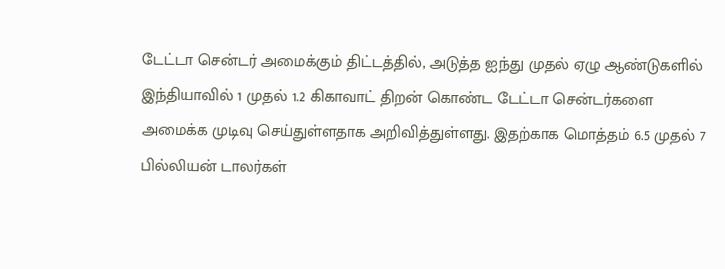டேட்டா சென்டர் அமைக்கும் திட்டத்தில், அடுத்த ஐந்து முதல் ஏழு ஆண்டுகளில் இந்தியாவில் 1 முதல் 1.2 கிகாவாட் திறன் கொண்ட டேட்டா சென்டர்களை அமைக்க முடிவு செய்துள்ளதாக அறிவித்துள்ளது. இதற்காக மொத்தம் 6.5 முதல் 7 பில்லியன் டாலர்கள்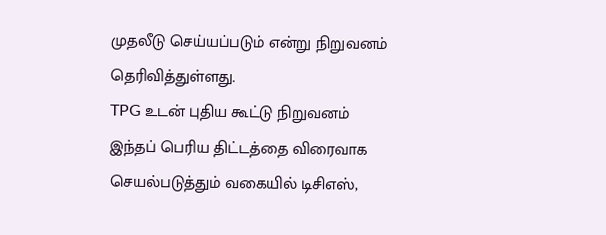முதலீடு செய்யப்படும் என்று நிறுவனம் தெரிவித்துள்ளது.
TPG உடன் புதிய கூட்டு நிறுவனம்
இந்தப் பெரிய திட்டத்தை விரைவாக செயல்படுத்தும் வகையில் டிசிஎஸ்,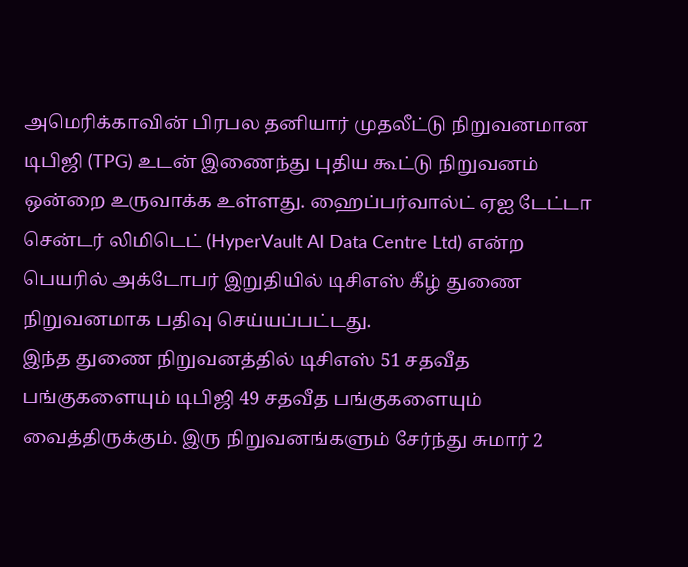அமெரிக்காவின் பிரபல தனியார் முதலீட்டு நிறுவனமான டிபிஜி (TPG) உடன் இணைந்து புதிய கூட்டு நிறுவனம் ஒன்றை உருவாக்க உள்ளது. ஹைப்பர்வால்ட் ஏஐ டேட்டா சென்டர் லிமிடெட் (HyperVault AI Data Centre Ltd) என்ற பெயரில் அக்டோபர் இறுதியில் டிசிஎஸ் கீழ் துணை நிறுவனமாக பதிவு செய்யப்பட்டது.
இந்த துணை நிறுவனத்தில் டிசிஎஸ் 51 சதவீத பங்குகளையும் டிபிஜி 49 சதவீத பங்குகளையும் வைத்திருக்கும். இரு நிறுவனங்களும் சேர்ந்து சுமார் 2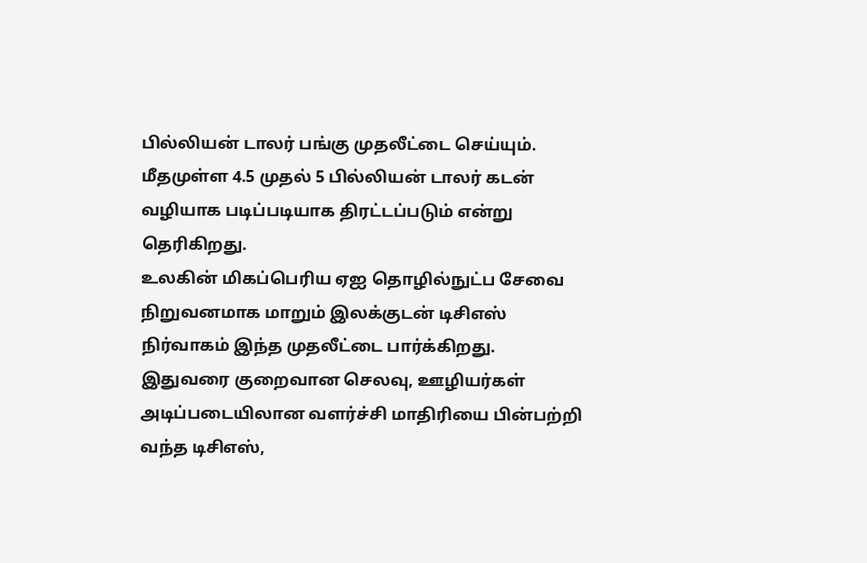பில்லியன் டாலர் பங்கு முதலீட்டை செய்யும். மீதமுள்ள 4.5 முதல் 5 பில்லியன் டாலர் கடன் வழியாக படிப்படியாக திரட்டப்படும் என்று தெரிகிறது.
உலகின் மிகப்பெரிய ஏஐ தொழில்நுட்ப சேவை நிறுவனமாக மாறும் இலக்குடன் டிசிஎஸ் நிர்வாகம் இந்த முதலீட்டை பார்க்கிறது. இதுவரை குறைவான செலவு, ஊழியர்கள் அடிப்படையிலான வளர்ச்சி மாதிரியை பின்பற்றி வந்த டிசிஎஸ்,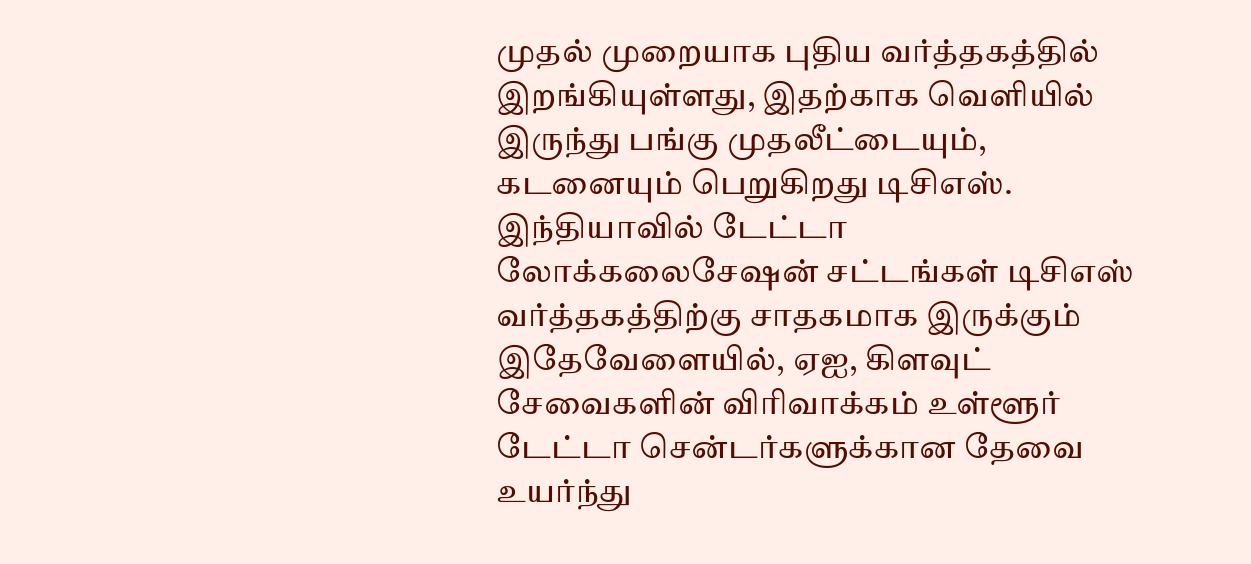முதல் முறையாக புதிய வர்த்தகத்தில் இறங்கியுள்ளது, இதற்காக வெளியில் இருந்து பங்கு முதலீட்டையும், கடனையும் பெறுகிறது டிசிஎஸ்.
இந்தியாவில் டேட்டா லோக்கலைசேஷன் சட்டங்கள் டிசிஎஸ் வர்த்தகத்திற்கு சாதகமாக இருக்கும் இதேவேளையில், ஏஐ, கிளவுட் சேவைகளின் விரிவாக்கம் உள்ளூர் டேட்டா சென்டர்களுக்கான தேவை உயர்ந்து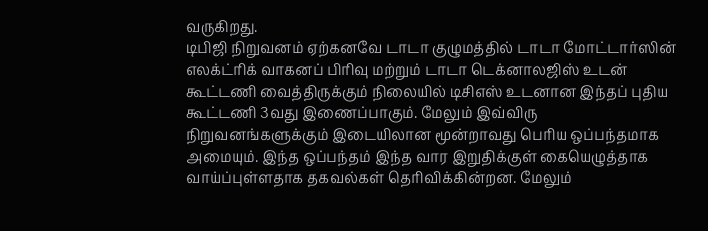வருகிறது.
டிபிஜி நிறுவனம் ஏற்கனவே டாடா குழுமத்தில் டாடா மோட்டார்ஸின் எலக்ட்ரிக் வாகனப் பிரிவு மற்றும் டாடா டெக்னாலஜிஸ் உடன் கூட்டணி வைத்திருக்கும் நிலையில் டிசிஎஸ் உடனான இந்தப் புதிய கூட்டணி 3வது இணைப்பாகும். மேலும் இவ்விரு நிறுவனங்களுக்கும் இடையிலான மூன்றாவது பெரிய ஒப்பந்தமாக அமையும். இந்த ஒப்பந்தம் இந்த வார இறுதிக்குள் கையெழுத்தாக வாய்ப்புள்ளதாக தகவல்கள் தெரிவிக்கின்றன. மேலும்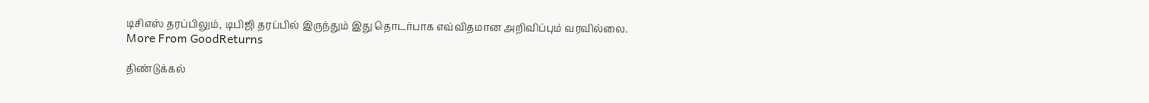டிசிஎஸ் தரப்பிலும், டிபிஜி தரப்பில் இருந்தும் இது தொடர்பாக எவ்விதமான அறிவிப்பும் வரவில்லை.
More From GoodReturns

திண்டுக்கல்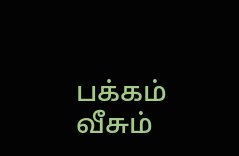பக்கம் வீசும்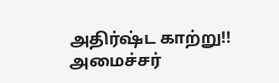அதிர்ஷ்ட காற்று!! அமைச்சர்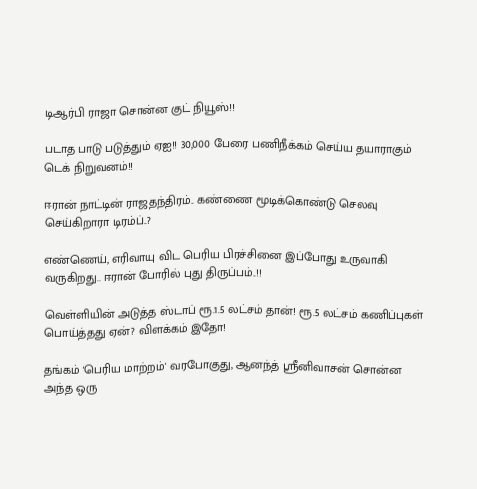டிஆர்பி ராஜா சொன்ன குட் நியூஸ்!!

படாத பாடு படுத்தும் ஏஐ!! 30,000 பேரை பணிநீக்கம் செய்ய தயாராகும் டெக் நிறுவனம்!!

ஈரான் நாட்டின் ராஜதந்திரம்.. கண்ணை மூடிக்கொண்டு செலவு செய்கிறாரா டிரம்ப்..?

எண்ணெய், எரிவாயு விட பெரிய பிரச்சினை இப்போது உருவாகி வருகிறது.. ஈரான் போரில் புது திருப்பம்..!!

வெள்ளியின் அடுத்த ஸ்டாப் ரூ.1.5 லட்சம் தான்! ரூ.5 லட்சம் கணிப்புகள் பொய்த்தது ஏன்? விளக்கம் இதோ!

தங்கம் 'பெரிய மாற்றம்' வரபோகுது, ஆனந்த் ஸ்ரீனிவாசன் சொன்ன அந்த ஒரு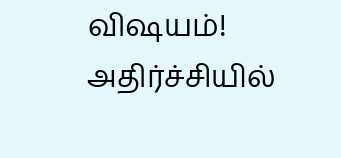விஷயம்! அதிர்ச்சியில்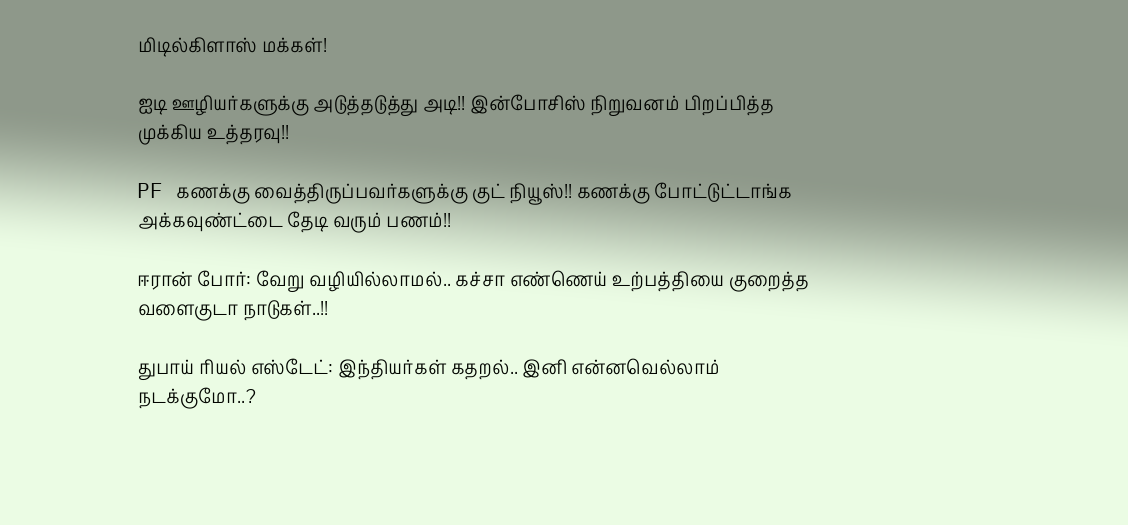மிடில்கிளாஸ் மக்கள்!

ஐடி ஊழியர்களுக்கு அடுத்தடுத்து அடி!! இன்போசிஸ் நிறுவனம் பிறப்பித்த முக்கிய உத்தரவு!!

PF கணக்கு வைத்திருப்பவர்களுக்கு குட் நியூஸ்!! கணக்கு போட்டுட்டாங்க அக்கவுண்ட்டை தேடி வரும் பணம்!!

ஈரான் போர்: வேறு வழியில்லாமல்.. கச்சா எண்ணெய் உற்பத்தியை குறைத்த வளைகுடா நாடுகள்..!!

துபாய் ரியல் எஸ்டேட்: இந்தியர்கள் கதறல்.. இனி என்னவெல்லாம் நடக்குமோ..?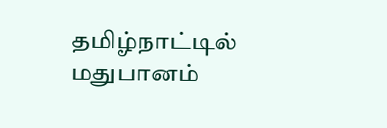தமிழ்நாட்டில் மதுபானம்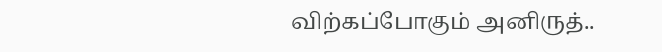விற்கப்போகும் அனிருத்..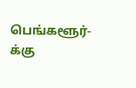பெங்களூர்-க்கு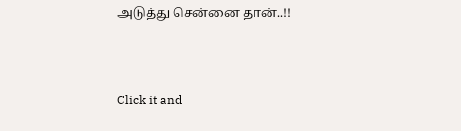அடுத்து சென்னை தான்..!!



Click it and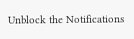Unblock the Notifications